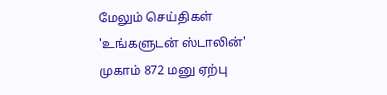மேலும் செய்திகள்
'உங்களுடன் ஸ்டாலின்' முகாம் 872 மனு ஏற்பு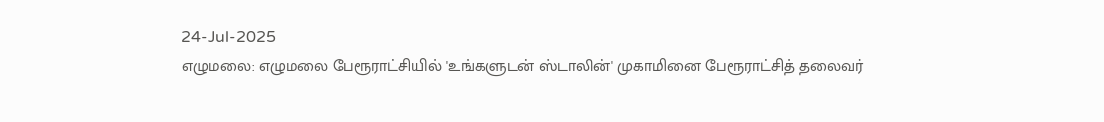24-Jul-2025
எழுமலை: எழுமலை பேரூராட்சியில் 'உங்களுடன் ஸ்டாலின்' முகாமினை பேரூராட்சித் தலைவர்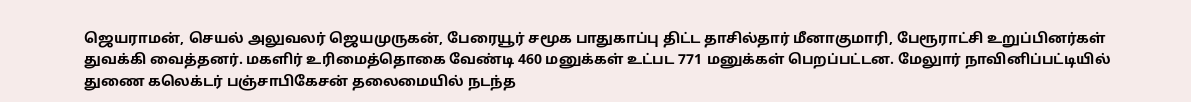ஜெயராமன், செயல் அலுவலர் ஜெயமுருகன், பேரையூர் சமூக பாதுகாப்பு திட்ட தாசில்தார் மீனாகுமாரி, பேரூராட்சி உறுப்பினர்கள் துவக்கி வைத்தனர். மகளிர் உரிமைத்தொகை வேண்டி 460 மனுக்கள் உட்பட 771 மனுக்கள் பெறப்பட்டன. மேலுார் நாவினிப்பட்டியில் துணை கலெக்டர் பஞ்சாபிகேசன் தலைமையில் நடந்த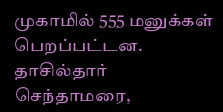முகாமில் 555 மனுக்கள் பெறப்பட்டன. தாசில்தார் செந்தாமரை,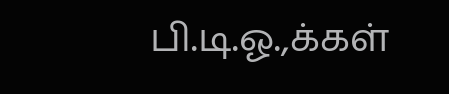பி.டி.ஓ.,க்கள்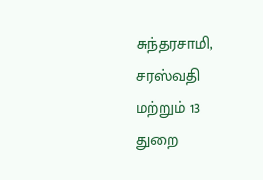சுந்தரசாமி, சரஸ்வதி மற்றும் 13 துறை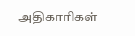அதிகாரிகள்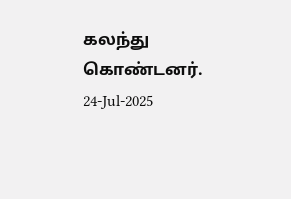கலந்து கொண்டனர்.
24-Jul-2025